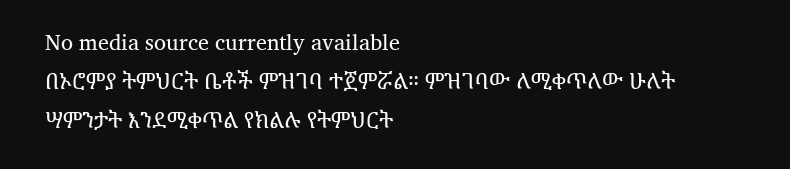No media source currently available
በኦሮምያ ትምህርት ቤቶች ምዝገባ ተጀምሯል። ምዝገባው ለሚቀጥለው ሁለት ሣምንታት እንደሚቀጥል የክልሉ የትምህርት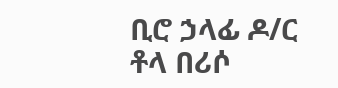ቢሮ ኃላፊ ዶ/ር ቶላ በሪሶ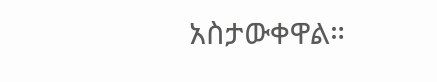አስታውቀዋል።